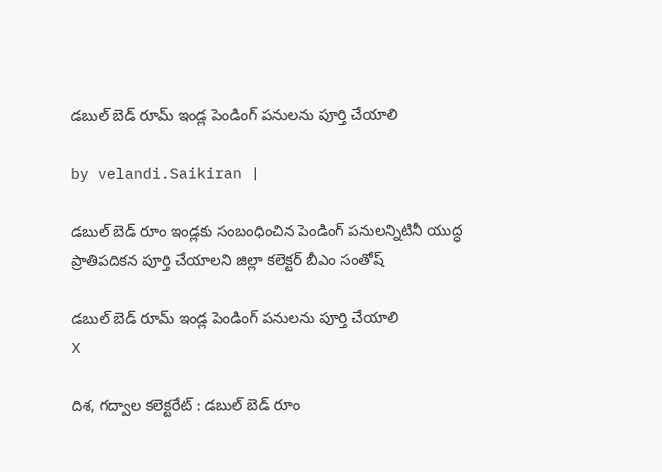డబుల్ బెడ్ రూమ్ ఇండ్ల పెండింగ్ పనులను పూర్తి చేయాలి

by velandi.Saikiran |

డబుల్ బెడ్ రూం ఇండ్లకు సంబంధించిన పెండింగ్ పనులన్నిటినీ యుద్ధ ప్రాతిపదికన పూర్తి చేయాలని జిల్లా కలెక్టర్ బీఎం సంతోష్

డబుల్ బెడ్ రూమ్ ఇండ్ల పెండింగ్ పనులను పూర్తి చేయాలి
X

దిశ, గద్వాల కలెక్టరేట్ : డబుల్ బెడ్ రూం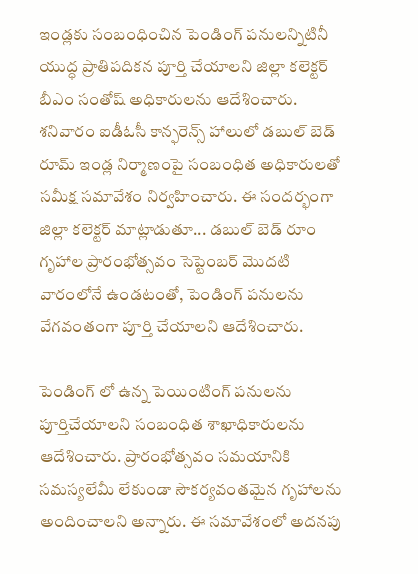ఇండ్లకు సంబంధించిన పెండింగ్ పనులన్నిటినీ యుద్ధ ప్రాతిపదికన పూర్తి చేయాలని జిల్లా కలెక్టర్ బీఎం సంతోష్ అధికారులను ఆదేశించారు. శనివారం ఐడీఓసీ కాన్ఫరెన్స్ హాలులో డబుల్ బెడ్ రూమ్ ఇండ్ల నిర్మాణంపై సంబంధిత అధికారులతో సమీక్ష సమావేశం నిర్వహించారు. ఈ సందర్భంగా జిల్లా కలెక్టర్ మాట్లాడుతూ... డబుల్ బెడ్ రూం గృహాల ప్రారంభోత్సవం సెప్టెంబర్ మొదటి వారంలోనే ఉండటంతో, పెండింగ్ పనులను వేగవంతంగా పూర్తి చేయాలని ఆదేశించారు.

పెండింగ్ లో ఉన్న పెయింటింగ్ పనులను పూర్తిచేయాలని సంబంధిత శాఖాధికారులను ఆదేశించారు. ప్రారంభోత్సవం సమయానికి సమస్యలేమీ లేకుండా సౌకర్యవంతమైన గృహాలను అందించాలని అన్నారు. ఈ సమావేశంలో అదనపు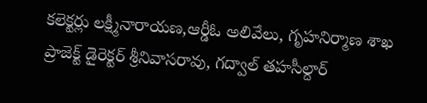కలెక్టర్లు లక్ష్మీనారాయణ,ఆర్డీఓ అలివేలు, గృహనిర్మాణ శాఖ ప్రాజెక్ట్ డైరెక్టర్ శ్రీనివాసరావు, గద్వాల్ తహసీల్దార్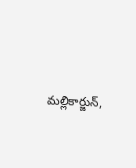మల్లికార్జున్,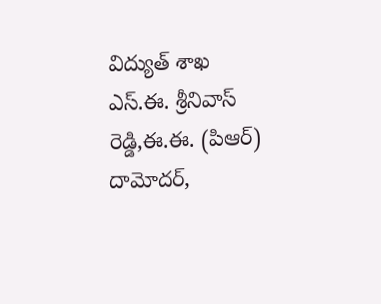విద్యుత్ శాఖ ఎస్.ఈ. శ్రీనివాస్ రెడ్డి,ఈ.ఈ. (పిఆర్) దామోదర్,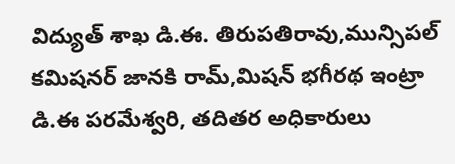విద్యుత్ శాఖ డి.ఈ. తిరుపతిరావు,మున్సిపల్ కమిషనర్ జానకి రామ్,మిషన్ భగీరథ ఇంట్రా డి.ఈ పరమేశ్వరి, తదితర అధికారులు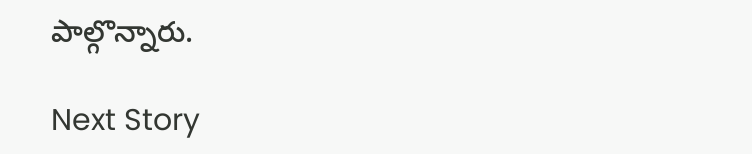పాల్గొన్నారు.

Next Story